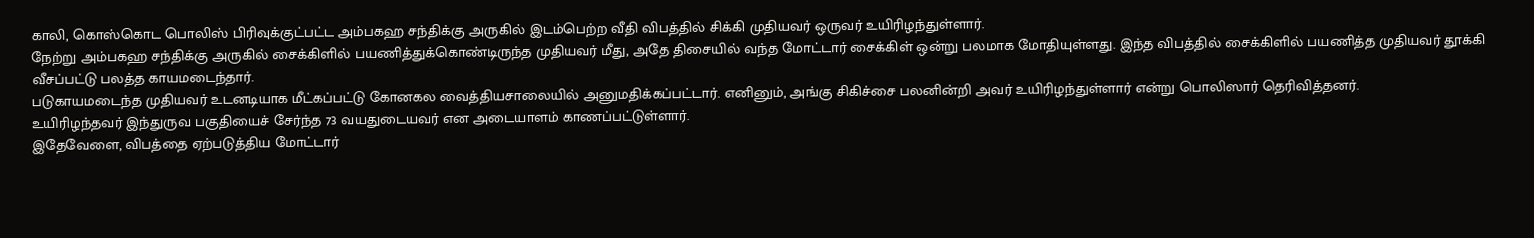காலி, கொஸ்கொட பொலிஸ் பிரிவுக்குட்பட்ட அம்பகஹ சந்திக்கு அருகில் இடம்பெற்ற வீதி விபத்தில் சிக்கி முதியவர் ஒருவர் உயிரிழந்துள்ளார்.
நேற்று அம்பகஹ சந்திக்கு அருகில் சைக்கிளில் பயணித்துக்கொண்டிருந்த முதியவர் மீது, அதே திசையில் வந்த மோட்டார் சைக்கிள் ஒன்று பலமாக மோதியுள்ளது. இந்த விபத்தில் சைக்கிளில் பயணித்த முதியவர் தூக்கி வீசப்பட்டு பலத்த காயமடைந்தார்.
படுகாயமடைந்த முதியவர் உடனடியாக மீட்கப்பட்டு கோனகல வைத்தியசாலையில் அனுமதிக்கப்பட்டார். எனினும், அங்கு சிகிச்சை பலனின்றி அவர் உயிரிழந்துள்ளார் என்று பொலிஸார் தெரிவித்தனர்.
உயிரிழந்தவர் இந்துருவ பகுதியைச் சேர்ந்த 73 வயதுடையவர் என அடையாளம் காணப்பட்டுள்ளார்.
இதேவேளை, விபத்தை ஏற்படுத்திய மோட்டார்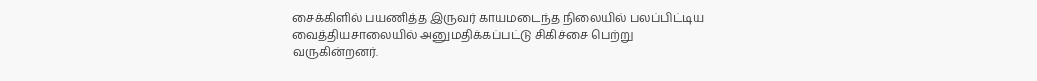சைக்கிளில் பயணித்த இருவர் காயமடைந்த நிலையில் பலப்பிட்டிய வைத்தியசாலையில் அனுமதிக்கப்பட்டு சிகிச்சை பெற்று வருகின்றனர்.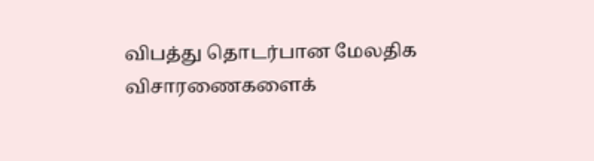விபத்து தொடர்பான மேலதிக விசாரணைகளைக்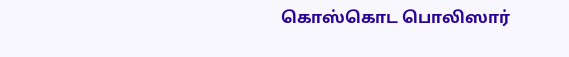கொஸ்கொட பொலிஸார்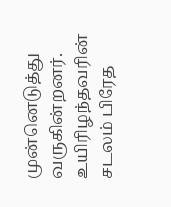முன்னெடுத்து வருகின்றனர்.
உயிரிழந்தவரின் சடலம் பிரேத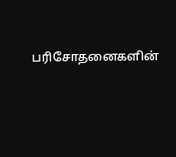பரிசோதனைகளின்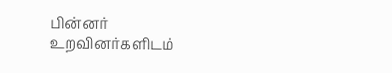பின்னர் உறவினர்களிடம்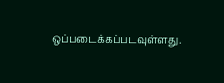ஒப்படைக்கப்படவுள்ளது.